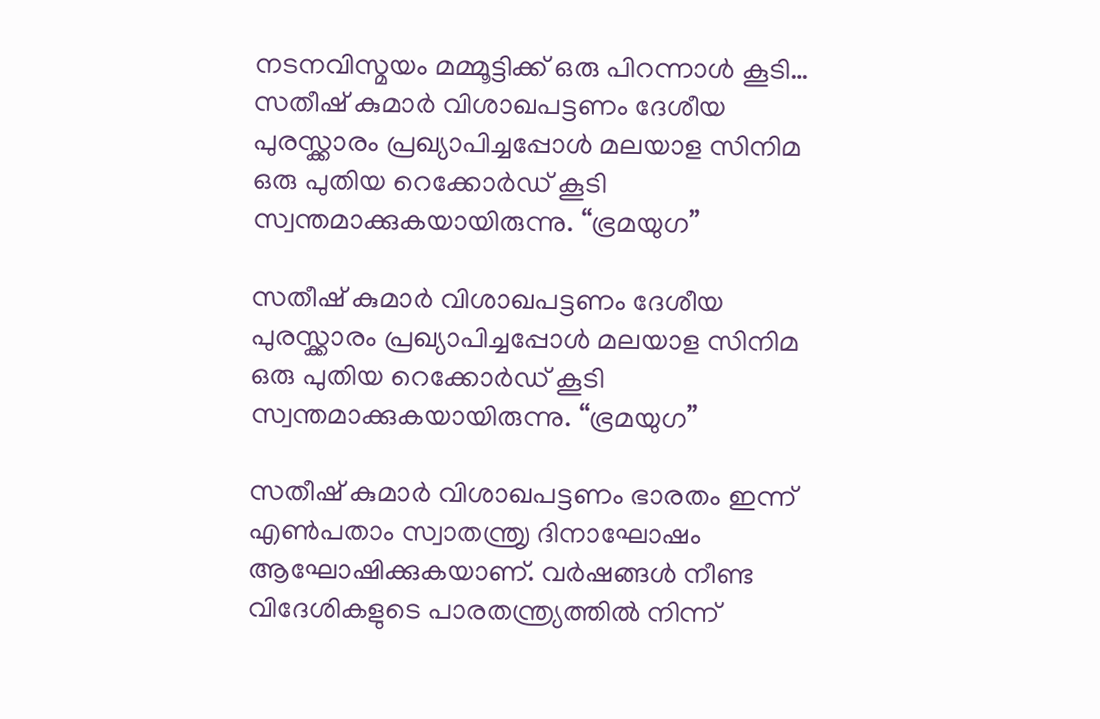നടനവിസ്മയം മമ്മൂട്ടിക്ക് ഒരു പിറന്നാൾ കൂടി…
സതീഷ് കുമാർ വിശാഖപട്ടണം ദേശീയ പുരസ്ക്കാരം പ്രഖ്യാപിച്ചപ്പോൾ മലയാള സിനിമ ഒരു പുതിയ റെക്കോർഡ് കൂടി സ്വന്തമാക്കുകയായിരുന്നു. “ഭ്രമയുഗ”

സതീഷ് കുമാർ വിശാഖപട്ടണം ദേശീയ പുരസ്ക്കാരം പ്രഖ്യാപിച്ചപ്പോൾ മലയാള സിനിമ ഒരു പുതിയ റെക്കോർഡ് കൂടി സ്വന്തമാക്കുകയായിരുന്നു. “ഭ്രമയുഗ”

സതീഷ് കുമാർ വിശാഖപട്ടണം ഭാരതം ഇന്ന് എൺപതാം സ്വാതന്ത്രൃ ദിനാഘോഷം ആഘോഷിക്കുകയാണ്. വർഷങ്ങൾ നീണ്ട വിദേശികളുടെ പാരതന്ത്ര്യത്തിൽ നിന്ന്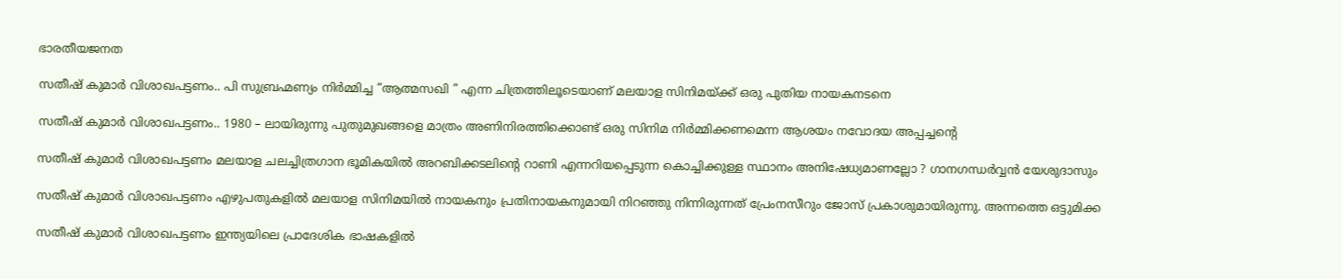ഭാരതീയജനത

സതീഷ് കുമാർ വിശാഖപട്ടണം.. പി സുബ്രഹ്മണ്യം നിർമ്മിച്ച “ആത്മസഖി ” എന്ന ചിത്രത്തിലൂടെയാണ് മലയാള സിനിമയ്ക്ക് ഒരു പുതിയ നായകനടനെ

സതീഷ് കുമാർ വിശാഖപട്ടണം.. 1980 – ലായിരുന്നു പുതുമുഖങ്ങളെ മാത്രം അണിനിരത്തിക്കൊണ്ട് ഒരു സിനിമ നിർമ്മിക്കണമെന്ന ആശയം നവോദയ അപ്പച്ചന്റെ

സതീഷ് കുമാർ വിശാഖപട്ടണം മലയാള ചലച്ചിത്രഗാന ഭൂമികയിൽ അറബിക്കടലിൻ്റെ റാണി എന്നറിയപ്പെടുന്ന കൊച്ചിക്കുള്ള സ്ഥാനം അനിഷേധ്യമാണല്ലോ ? ഗാനഗന്ധർവ്വൻ യേശുദാസും

സതീഷ് കുമാർ വിശാഖപട്ടണം എഴുപതുകളിൽ മലയാള സിനിമയിൽ നായകനും പ്രതിനായകനുമായി നിറഞ്ഞു നിന്നിരുന്നത് പ്രേംനസീറും ജോസ് പ്രകാശുമായിരുന്നു. അന്നത്തെ ഒട്ടുമിക്ക

സതീഷ് കുമാർ വിശാഖപട്ടണം ഇന്ത്യയിലെ പ്രാദേശിക ഭാഷകളിൽ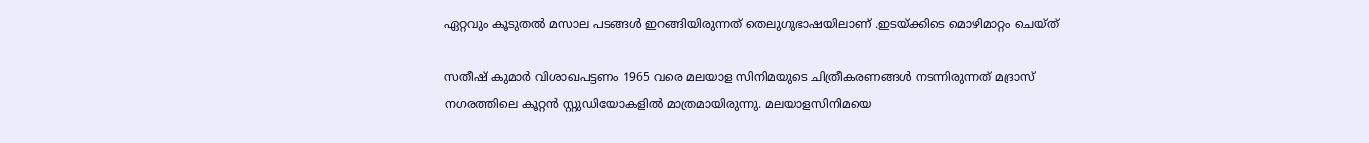ഏറ്റവും കൂടുതൽ മസാല പടങ്ങൾ ഇറങ്ങിയിരുന്നത് തെലുഗുഭാഷയിലാണ് .ഇടയ്ക്കിടെ മൊഴിമാറ്റം ചെയ്ത്

സതീഷ് കുമാർ വിശാഖപട്ടണം 1965 വരെ മലയാള സിനിമയുടെ ചിത്രീകരണങ്ങൾ നടന്നിരുന്നത് മദ്രാസ് നഗരത്തിലെ കൂറ്റൻ സ്റ്റുഡിയോകളിൽ മാത്രമായിരുന്നു. മലയാളസിനിമയെ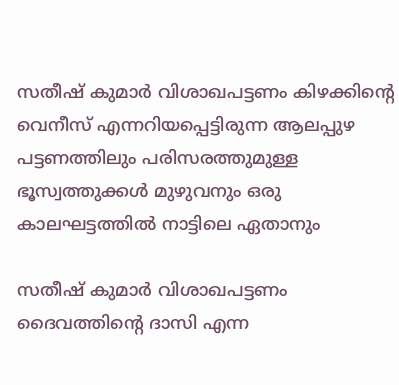സതീഷ് കുമാർ വിശാഖപട്ടണം കിഴക്കിൻ്റെ വെനീസ് എന്നറിയപ്പെട്ടിരുന്ന ആലപ്പുഴ പട്ടണത്തിലും പരിസരത്തുമുള്ള ഭൂസ്വത്തുക്കൾ മുഴുവനും ഒരു കാലഘട്ടത്തിൽ നാട്ടിലെ ഏതാനും

സതീഷ് കുമാർ വിശാഖപട്ടണം ദൈവത്തിൻ്റെ ദാസി എന്ന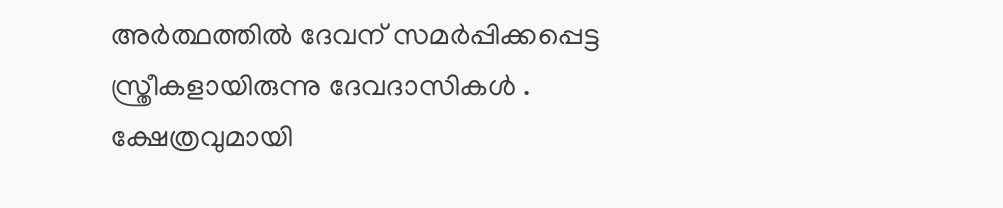അർത്ഥത്തിൽ ദേവന് സമർപ്പിക്കപ്പെട്ട സ്ത്രീകളായിരുന്നു ദേവദാസികൾ . ക്ഷേത്രവുമായി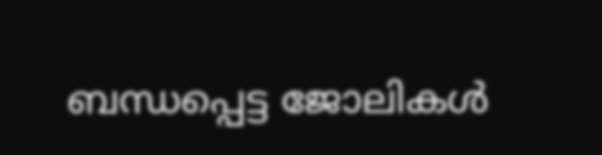ബന്ധപ്പെട്ട ജോലികൾ